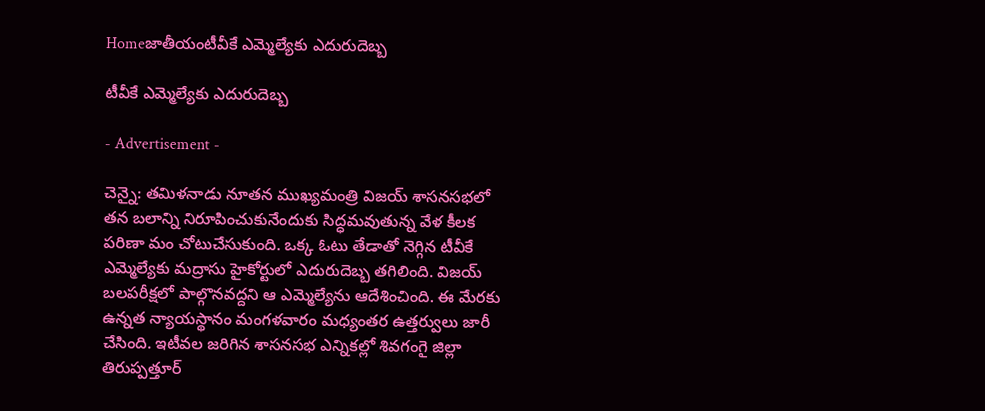Homeజాతీయంటీవీకే ఎమ్మెల్యేకు ఎదురుదెబ్బ

టీవీకే ఎమ్మెల్యేకు ఎదురుదెబ్బ

- Advertisement -

చెన్నై: తమిళనాడు నూతన ముఖ్యమంత్రి విజయ్ శాసనసభలో తన బలాన్ని నిరూపించుకునేందుకు సిద్ధమవుతున్న వేళ కీలక పరిణా మం చోటుచేసుకుంది. ఒక్క ఓటు తేడాతో నెగ్గిన టీవీకే ఎమ్మెల్యేకు మద్రాసు హైకోర్టులో ఎదురుదెబ్బ తగిలింది. విజయ్ బలపరీక్షలో పాల్గొనవద్దని ఆ ఎమ్మెల్యేను ఆదేశించింది. ఈ మేరకు ఉన్నత న్యాయస్థానం మంగళవారం మధ్యంతర ఉత్తర్వులు జారీ చేసింది. ఇటీవల జరిగిన శాసనసభ ఎన్నికల్లో శివగంగై జిల్లా తిరుప్పత్తూర్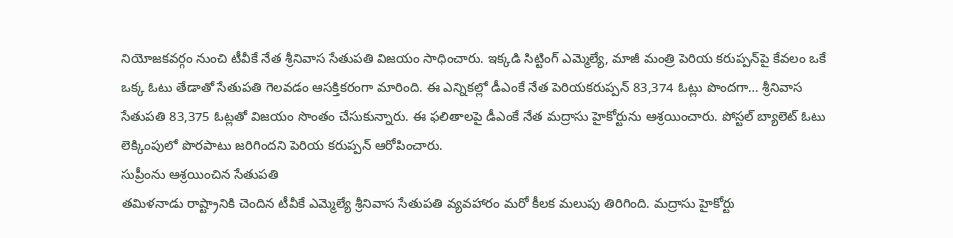నియోజకవర్గం నుంచి టీవీకే నేత శ్రీనివాస సేతుపతి విజయం సాధించారు. ఇక్కడి సిట్టింగ్ ఎమ్మెల్యే, మాజీ మంత్రి పెరియ కరుప్పన్‌పై కేవలం ఒకే ఒక్క ఓటు తేడాతో సేతుపతి గెలవడం ఆసక్తికరంగా మారింది. ఈ ఎన్నికల్లో డీఎంకే నేత పెరియకరుప్పన్ 83,374 ఓట్లు పొందగా… శ్రీనివాస సేతుపతి 83,375 ఓట్లతో విజయం సొంతం చేసుకున్నారు. ఈ ఫలితాలపై డీఎంకే నేత మద్రాసు హైకోర్టును ఆశ్రయించారు. పోస్టల్ బ్యాలెట్ ఓటు లెక్కింపులో పొరపాటు జరిగిందని పెరియ కరుప్పన్ ఆరోపించారు.
సుప్రీంను ఆశ్రయించిన సేతుపతి
తమిళనాడు రాష్ట్రానికి చెందిన టీవీకే ఎమ్మెల్యే శ్రీనివాస సేతుపతి వ్యవహారం మరో కీలక మలుపు తిరిగింది. మద్రాసు హైకోర్టు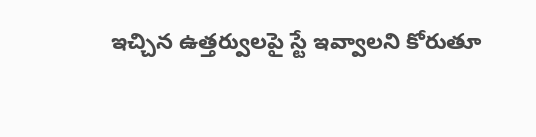ఇచ్చిన ఉత్తర్వులపై స్టే ఇవ్వాలని కోరుతూ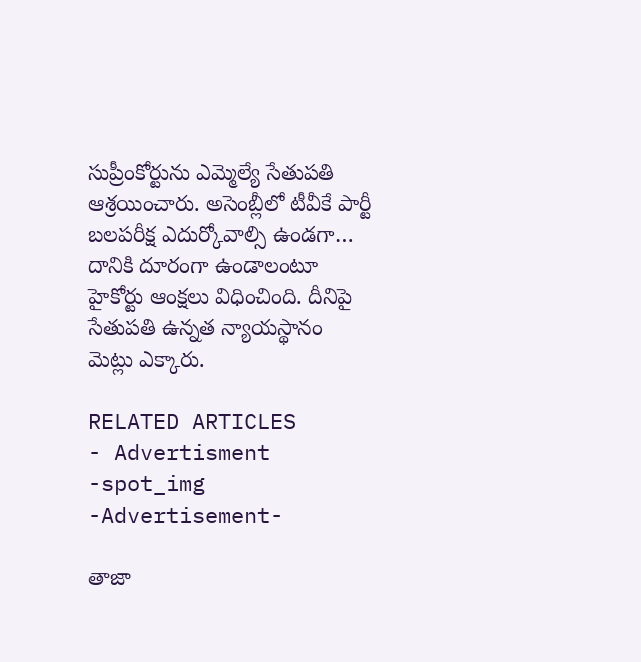సుప్రీంకోర్టును ఎమ్మెల్యే సేతుపతి ఆశ్రయించారు. అసెంబ్లీలో టీవీకే పార్టీ బలపరీక్ష ఎదుర్కోవాల్సి ఉండగా… దానికి దూరంగా ఉండాలంటూ హైకోర్టు ఆంక్షలు విధించింది. దీనిపై సేతుపతి ఉన్నత న్యాయస్థానం మెట్లు ఎక్కారు.

RELATED ARTICLES
- Advertisment -spot_img
-Advertisement-

తాజా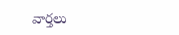వార్తలు